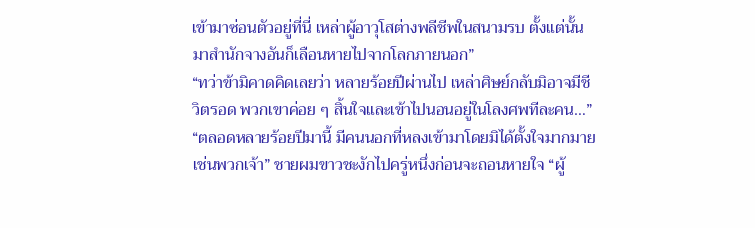เข้ามาซ่อนตัวอยู่ที่นี่ เหล่าผู้อาวุโสต่างพลีชีพในสนามรบ ตั้งแต่นั้นมาสำนักจางอันก็เลือนหายไปจากโลกภายนอก”
“ทว่าข้ามิคาดคิดเลยว่า หลายร้อยปีผ่านไป เหล่าศิษย์กลับมิอาจมีชีวิตรอด พวกเขาค่อย ๆ สิ้นใจและเข้าไปนอนอยู่ในโลงศพทีละคน…”
“ตลอดหลายร้อยปีมานี้ มีคนนอกที่หลงเข้ามาโดยมิได้ตั้งใจมากมายเช่นพวกเจ้า” ชายผมขาวชะงักไปครู่หนึ่งก่อนจะถอนหายใจ “ผู้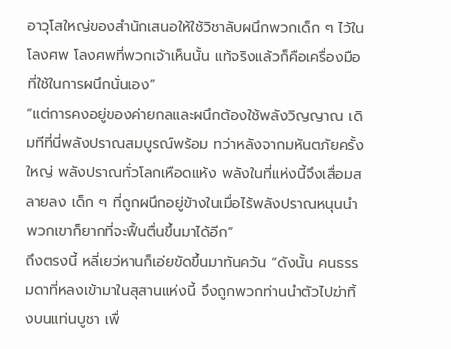อาวุโสใหญ่ของสำนักเสนอให้ใช้วิชาลับผนึกพวกเด็ก ๆ ไว้ในโลงศพ โลงศพที่พวกเจ้าเห็นนั้น แท้จริงแล้วก็คือเครื่องมือที่ใช้ในการผนึกนั่นเอง”
“แต่การคงอยู่ของค่ายกลและผนึกต้องใช้พลังวิญญาณ เดิมทีที่นี่พลังปราณสมบูรณ์พร้อม ทว่าหลังจากมหันตภัยครั้งใหญ่ พลังปราณทั่วโลกเหือดแห้ง พลังในที่แห่งนี้จึงเสื่อมสลายลง เด็ก ๆ ที่ถูกผนึกอยู่ข้างในเมื่อไร้พลังปราณหนุนนำ พวกเขาก็ยากที่จะฟื้นตื่นขึ้นมาได้อีก”
ถึงตรงนี้ หลี่เยว่หานก็เอ่ยขัดขึ้นมาทันควัน “ดังนั้น คนธรรมดาที่หลงเข้ามาในสุสานแห่งนี้ จึงถูกพวกท่านนำตัวไปฆ่าทิ้งบนแท่นบูชา เพื่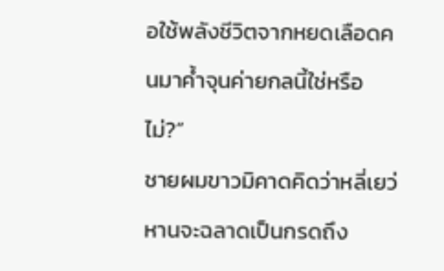อใช้พลังชีวิตจากหยดเลือดคนมาค้ำจุนค่ายกลนี้ใช่หรือไม่?”
ชายผมขาวมิคาดคิดว่าหลี่เยว่หานจะฉลาดเป็นกรดถึง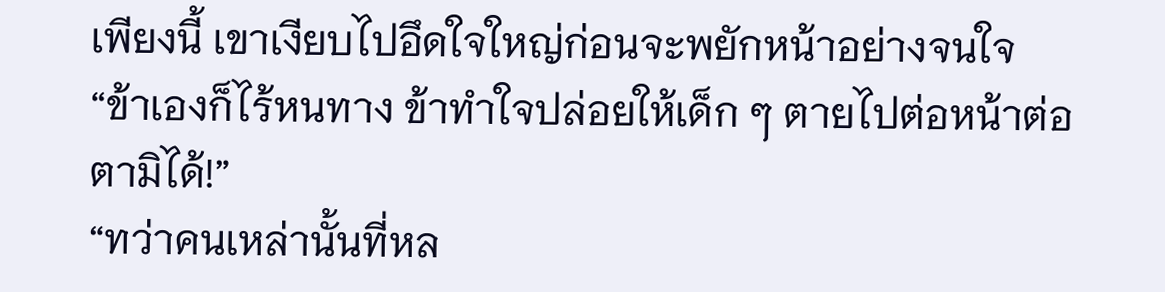เพียงนี้ เขาเงียบไปอึดใจใหญ่ก่อนจะพยักหน้าอย่างจนใจ “ข้าเองก็ไร้หนทาง ข้าทำใจปล่อยให้เด็ก ๆ ตายไปต่อหน้าต่อตามิได้!”
“ทว่าคนเหล่านั้นที่หล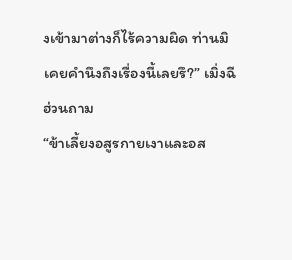งเข้ามาต่างก็ไร้ความผิด ท่านมิเคยคำนึงถึงเรื่องนี้เลยรึ?” เมิ่งฉีฮ่วนถาม
“ข้าเลี้ยงอสูรกายเงาและอส